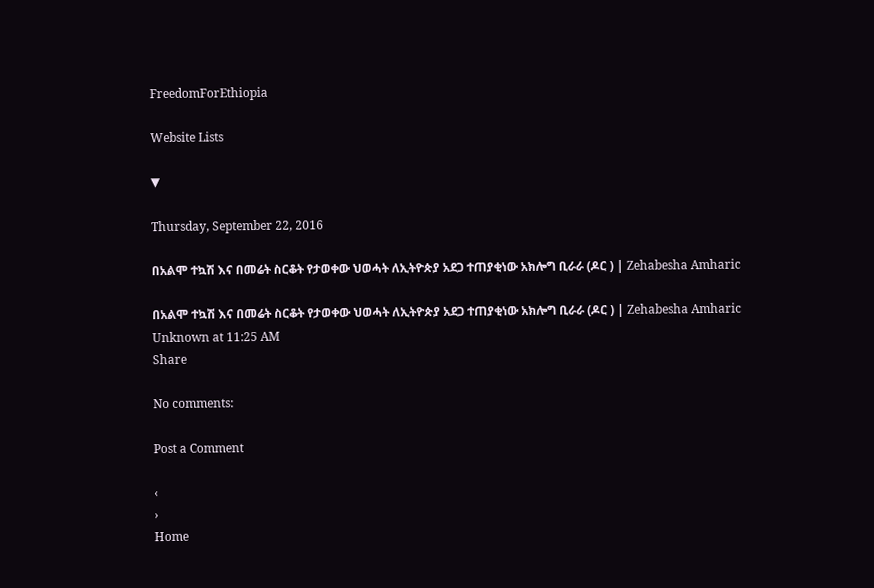FreedomForEthiopia

Website Lists

▼

Thursday, September 22, 2016

በአልሞ ተኳሽ እና በመሬት ስርቆት የታወቀው ህወሓት ለኢትዮጵያ አደጋ ተጠያቂነው አክሎግ ቢራራ (ዶር ) | Zehabesha Amharic

በአልሞ ተኳሽ እና በመሬት ስርቆት የታወቀው ህወሓት ለኢትዮጵያ አደጋ ተጠያቂነው አክሎግ ቢራራ (ዶር ) | Zehabesha Amharic
Unknown at 11:25 AM
Share

No comments:

Post a Comment

‹
›
Home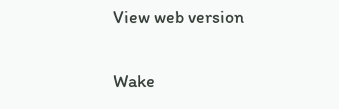View web version

Wake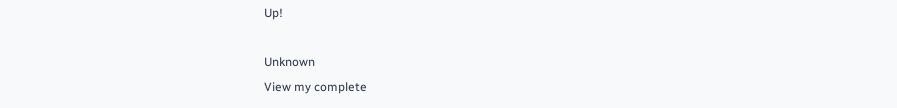Up!

Unknown
View my complete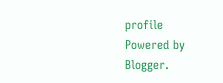profile
Powered by Blogger.